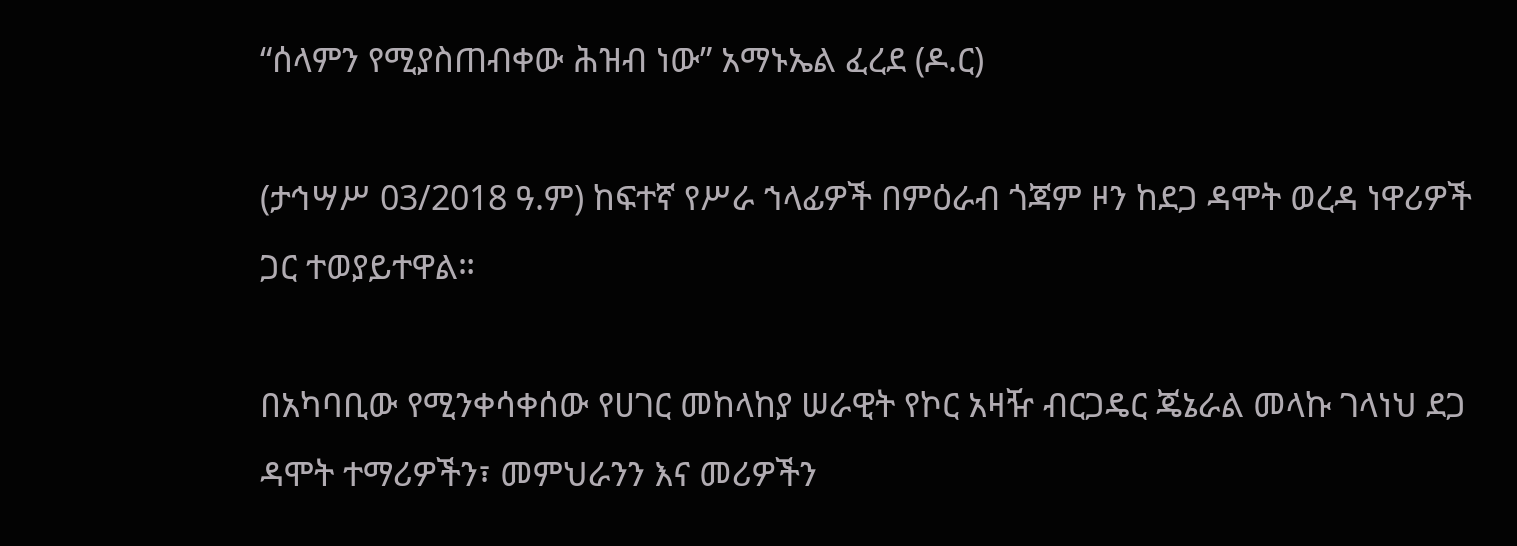“ሰላምን የሚያስጠብቀው ሕዝብ ነው” አማኑኤል ፈረደ (ዶ.ር)

(ታኅሣሥ 03/2018 ዓ.ም) ከፍተኛ የሥራ ኀላፊዎች በምዕራብ ጎጃም ዞን ከደጋ ዳሞት ወረዳ ነዋሪዎች ጋር ተወያይተዋል።

በአካባቢው የሚንቀሳቀሰው የሀገር መከላከያ ሠራዊት የኮር አዛዥ ብርጋዴር ጄኔራል መላኩ ገላነህ ደጋ ዳሞት ተማሪዎችን፣ መምህራንን እና መሪዎችን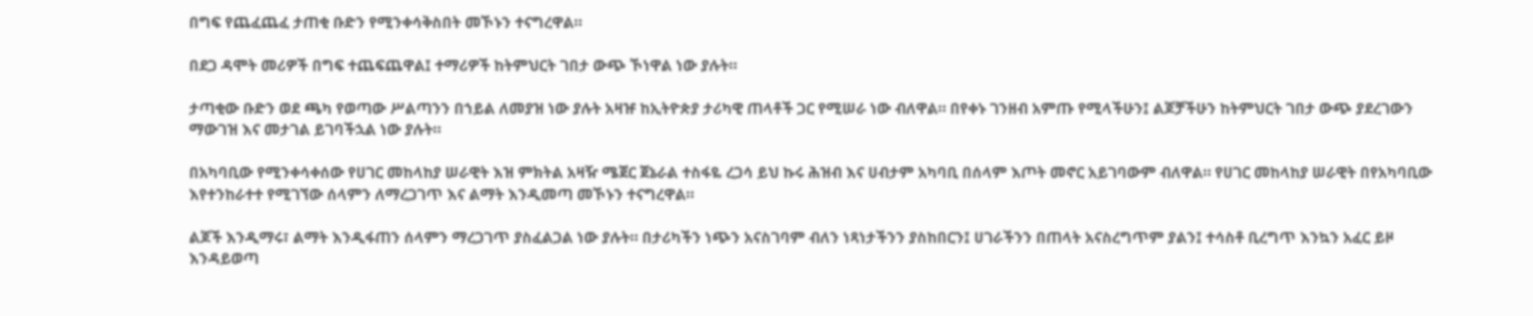በግፍ የጨፈጨፈ ታጠቂ ቡድን የሚንቀሳቅስበት መኾኑን ተናግረዋል።

በደጋ ዳሞት መሪዎች በግፍ ተጨፍጨዋል፤ ተማሪዎች ከትምህርት ገበታ ውጭ ኾነዋል ነው ያሉት።

ታጣቂው ቡድን ወደ ጫካ የወጣው ሥልጣንን በኀይል ለመያዝ ነው ያሉት አዛዡ ከኢትዮጵያ ታሪካዊ ጠላቶች ጋር የሚሠራ ነው ብለዋል። በየቀኑ ገንዘብ አምጡ የሚላችሁን፤ ልጆቻችሁን ከትምህርት ገበታ ውጭ ያደረገውን ማውገዝ እና መታገል ይገባችኋል ነው ያሉት።

በአካባቢው የሚንቀሳቀሰው የሀገር መከላከያ ሠራዊት እዝ ምክትል አዛዥ ሜጀር ጀኔራል ተስፋዬ ረጋሳ ይህ ኩሩ ሕዝብ እና ሀብታም አካባቢ በሰላም እጦት መኖር አይገባውም ብለዋል። የሀገር መከላከያ ሠራዊት በየአካባቢው እየተንከራተተ የሚገኘው ሰላምን ለማረጋገጥ እና ልማት እንዲመጣ መኾኑን ተናግረዋል።

ልጆች እንዲማሩ፣ ልማት እንዲፋጠን ሰላምን ማረጋገጥ ያስፈልጋል ነው ያሉት። በታሪካችን ነጭን አናስገባም ብለን ነጻነታችንን ያስከበርን፤ ሀገራችንን በጠላት አናስረግጥም ያልን፤ ተሳስቶ ቢረግጥ እንኳን አፈር ይዞ እንዳይወጣ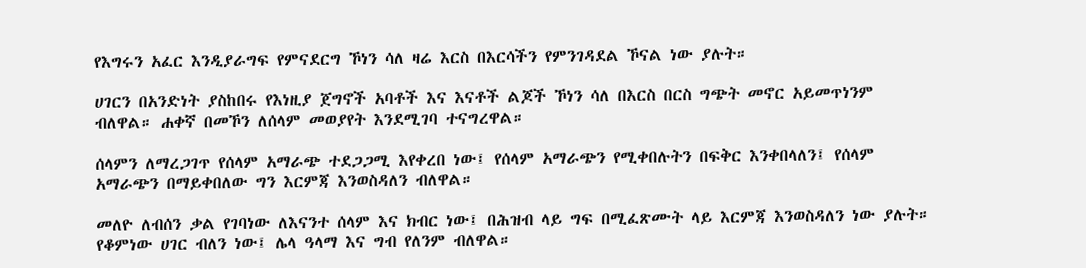የእግሩን አፈር እንዲያራግፍ የምናደርግ ኾነን ሳለ ዛሬ እርስ በእርሳችን የምንገዳደል ኾናል ነው ያሉት።

ሀገርን በአንድነት ያስከበሩ የእነዚያ ጀግኖች አባቶች እና እናቶች ልጆች ኾነን ሳለ በእርስ በርስ ግጭት መኖር አይመጥነንም ብለዋል። ሐቀኛ በመኾን ለሰላም መወያየት እንደሚገባ ተናግረዋል።

ሰላምን ለማረጋገጥ የሰላም አማራጭ ተደጋጋሚ እየቀረበ ነው፤ የሰላም አማራጭን የሚቀበሉትን በፍቅር እንቀበላለን፤ የሰላም አማራጭን በማይቀበለው ግን እርምጃ እንወስዳለን ብለዋል።

መለዮ ለብሰን ቃል የገባነው ለእናንተ ሰላም እና ክብር ነው፤ በሕዝብ ላይ ግፍ በሚፈጽሙት ላይ እርምጃ እንወስዳለን ነው ያሉት። የቆምነው ሀገር ብለን ነው፤ ሌላ ዓላማ እና ግብ የለንም ብለዋል።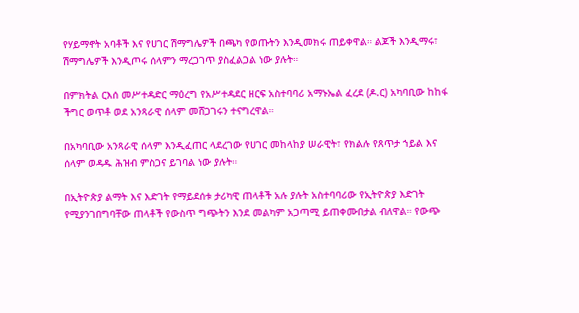የሃይማኖት አባቶች እና የሀገር ሽማግሌዎች በጫካ የወጡትን እንዲመክሩ ጠይቀዋል። ልጆች እንዲማሩ፣ ሽማግሌዎች እንዲጦሩ ሰላምን ማረጋገጥ ያስፈልጋል ነው ያሉት።

በምክትል ርእሰ መሥተዳድር ማዕረግ የአሥተዳደር ዘርፍ አስተባባሪ አማኑኤል ፈረደ (ዶ.ር) አካባቢው ከከፋ ችግር ወጥቶ ወደ አንጻራዊ ሰላም መሸጋገሩን ተናግረዋል።

በአካባቢው አንጻራዊ ሰላም እንዲፈጠር ላደረገው የሀገር መከላከያ ሠራዊት፣ የክልሉ የጸጥታ ኀይል እና ሰላም ወዳዱ ሕዝብ ምስጋና ይገባል ነው ያሉት።

በኢትዮጵያ ልማት እና እድገት የማይደሰቱ ታሪካዊ ጠላቶች አሉ ያሉት አስተባባሪው የኢትዮጵያ እድገት የሚያንገበግባቸው ጠላቶች የውስጥ ግጭትን እንደ መልካም አጋጣሚ ይጠቀሙበታል ብለዋል። የውጭ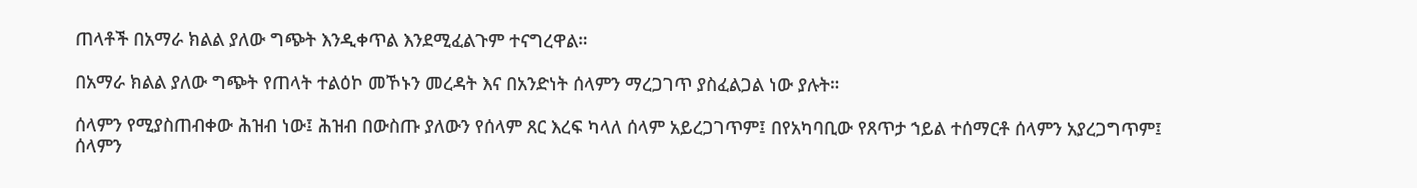ጠላቶች በአማራ ክልል ያለው ግጭት እንዲቀጥል እንደሚፈልጉም ተናግረዋል።

በአማራ ክልል ያለው ግጭት የጠላት ተልዕኮ መኾኑን መረዳት እና በአንድነት ሰላምን ማረጋገጥ ያስፈልጋል ነው ያሉት።

ሰላምን የሚያስጠብቀው ሕዝብ ነው፤ ሕዝብ በውስጡ ያለውን የሰላም ጸር እረፍ ካላለ ሰላም አይረጋገጥም፤ በየአካባቢው የጸጥታ ኀይል ተሰማርቶ ሰላምን አያረጋግጥም፤ ሰላምን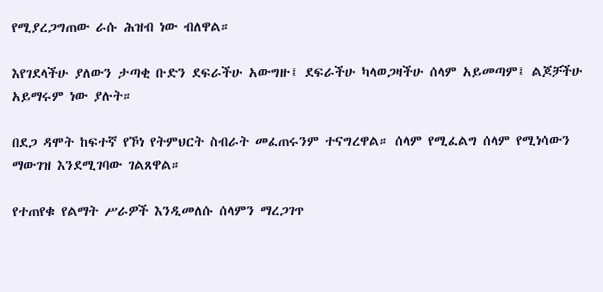የሚያረጋግጠው ራሱ ሕዝብ ነው ብለዋል።

እየገደላችሁ ያለውን ታጣቂ ቡድን ደፍራችሁ አውግዙ፤ ደፍራችሁ ካላወጋዛችሁ ሰላም አይመጣም፤ ልጆቻችሁ አይማሩም ነው ያሉት።

በደጋ ዳሞት ከፍተኛ የኾነ የትምህርት ስብራት መፈጠሩንም ተናግረዋል። ሰላም የሚፈልግ ሰላም የሚነሳውን ማውገዝ እንደሚገባው ገልጸዋል።

የተጠየቁ የልማት ሥራዎች እንዲመለሱ ሰላምን ማረጋገጥ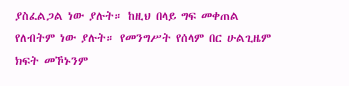ያስፈልጋል ነው ያሉት። ከዚህ በላይ ግፍ መቀጠል የለብትም ነው ያሉት። የመንግሥት የሰላም በር ሁልጊዜም ክፍት መኾኑንም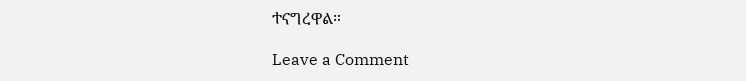ተናግረዋል።

Leave a Comment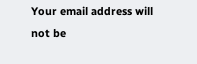Your email address will not be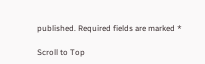published. Required fields are marked *

Scroll to Top